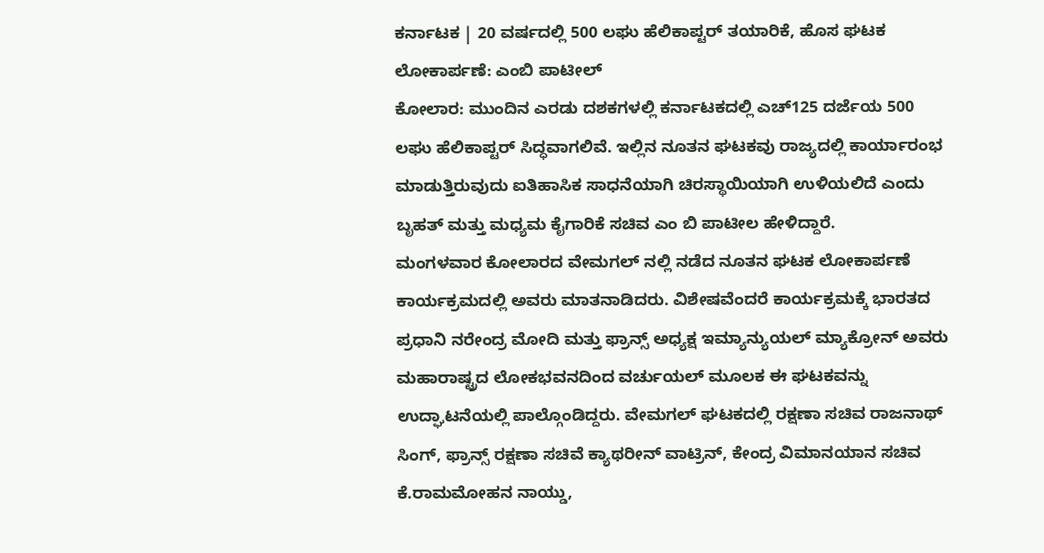ಕರ್ನಾಟಕ | 20 ವರ್ಷದಲ್ಲಿ 500 ಲಘು ಹೆಲಿಕಾಪ್ಟರ್ ತಯಾರಿಕೆ, ಹೊಸ ಘಟಕ ಲೋಕಾರ್ಪಣೆ: ಎಂಬಿ ಪಾಟೀಲ್
ಕೋಲಾರ: ಮುಂದಿನ ಎರಡು ದಶಕಗಳಲ್ಲಿ ಕರ್ನಾಟಕದಲ್ಲಿ ಎಚ್125 ದರ್ಜೆಯ 500 ಲಘು ಹೆಲಿಕಾಪ್ಟರ್ ಸಿದ್ಧವಾಗಲಿವೆ. ಇಲ್ಲಿನ ನೂತನ ಘಟಕವು ರಾಜ್ಯದಲ್ಲಿ ಕಾರ್ಯಾರಂಭ ಮಾಡುತ್ತಿರುವುದು ಐತಿಹಾಸಿಕ ಸಾಧನೆಯಾಗಿ ಚಿರಸ್ಥಾಯಿಯಾಗಿ ಉಳಿಯಲಿದೆ ಎಂದು ಬೃಹತ್ ಮತ್ತು ಮಧ್ಯಮ ಕೈಗಾರಿಕೆ ಸಚಿವ ಎಂ ಬಿ ಪಾಟೀಲ ಹೇಳಿದ್ದಾರೆ.
ಮಂಗಳವಾರ ಕೋಲಾರದ ವೇಮಗಲ್ ನಲ್ಲಿ ನಡೆದ ನೂತನ ಘಟಕ ಲೋಕಾರ್ಪಣೆ ಕಾರ್ಯಕ್ರಮದಲ್ಲಿ ಅವರು ಮಾತನಾಡಿದರು. ವಿಶೇಷವೆಂದರೆ ಕಾರ್ಯಕ್ರಮಕ್ಕೆ ಭಾರತದ ಪ್ರಧಾನಿ ನರೇಂದ್ರ ಮೋದಿ ಮತ್ತು ಫ್ರಾನ್ಸ್ ಅಧ್ಯಕ್ಷ ಇಮ್ಯಾನ್ಯುಯಲ್ ಮ್ಯಾಕ್ರೋನ್ ಅವರು ಮಹಾರಾಷ್ಟ್ರದ ಲೋಕಭವನದಿಂದ ವರ್ಚುಯಲ್ ಮೂಲಕ ಈ ಘಟಕವನ್ನು ಉದ್ಘಾಟನೆಯಲ್ಲಿ ಪಾಲ್ಗೊಂಡಿದ್ದರು. ವೇಮಗಲ್ ಘಟಕದಲ್ಲಿ ರಕ್ಷಣಾ ಸಚಿವ ರಾಜನಾಥ್ ಸಿಂಗ್, ಫ್ರಾನ್ಸ್ ರಕ್ಷಣಾ ಸಚಿವೆ ಕ್ಯಾಥರೀನ್ ವಾಟ್ರಿನ್, ಕೇಂದ್ರ ವಿಮಾನಯಾನ ಸಚಿವ ಕೆ.ರಾಮಮೋಹನ ನಾಯ್ಡು,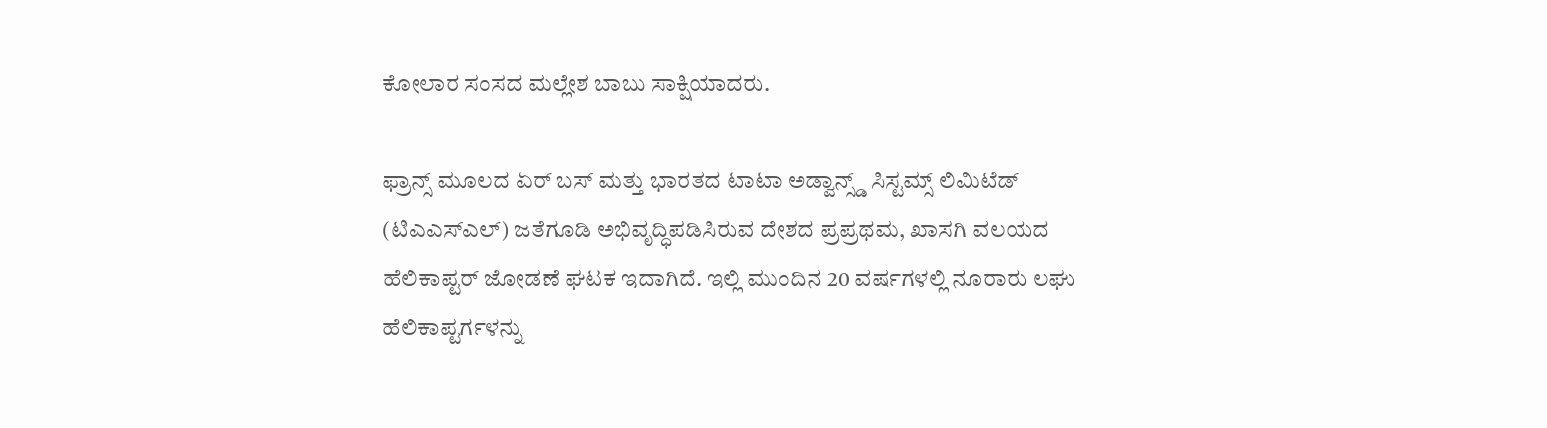ಕೋಲಾರ ಸಂಸದ ಮಲ್ಲೇಶ ಬಾಬು ಸಾಕ್ಷಿಯಾದರು.

ಫ್ರಾನ್ಸ್ ಮೂಲದ ಏರ್ ಬಸ್ ಮತ್ತು ಭಾರತದ ಟಾಟಾ ಅಡ್ವಾನ್ಸ್ಡ್ ಸಿಸ್ಟಮ್ಸ್ ಲಿಮಿಟೆಡ್ (ಟಿಎಎಸ್ಎಲ್) ಜತೆಗೂಡಿ ಅಭಿವೃದ್ಧಿಪಡಿಸಿರುವ ದೇಶದ ಪ್ರಪ್ರಥಮ, ಖಾಸಗಿ ವಲಯದ ಹೆಲಿಕಾಪ್ಟರ್ ಜೋಡಣೆ ಘಟಕ ಇದಾಗಿದೆ. ಇಲ್ಲಿ ಮುಂದಿನ 20 ವರ್ಷಗಳಲ್ಲಿ ನೂರಾರು ಲಘು ಹೆಲಿಕಾಪ್ಟರ್ಗಳನ್ನು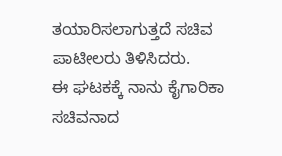ತಯಾರಿಸಲಾಗುತ್ತದೆ ಸಚಿವ ಪಾಟೀಲರು ತಿಳಿಸಿದರು.
ಈ ಘಟಕಕ್ಕೆ ನಾನು ಕೈಗಾರಿಕಾ ಸಚಿವನಾದ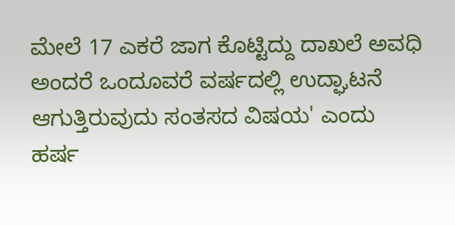ಮೇಲೆ 17 ಎಕರೆ ಜಾಗ ಕೊಟ್ಟಿದ್ದು ದಾಖಲೆ ಅವಧಿ ಅಂದರೆ ಒಂದೂವರೆ ವರ್ಷದಲ್ಲಿ ಉದ್ಘಾಟನೆ ಆಗುತ್ತಿರುವುದು ಸಂತಸದ ವಿಷಯ' ಎಂದು ಹರ್ಷ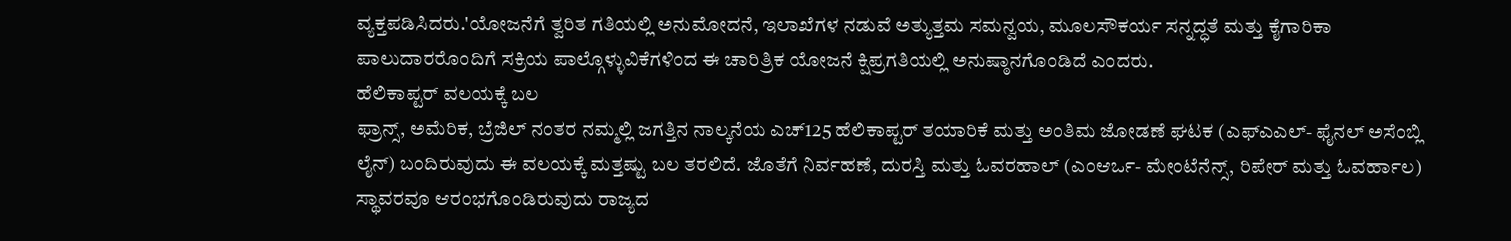ವ್ಯಕ್ತಪಡಿಸಿದರು.'ಯೋಜನೆಗೆ ತ್ವರಿತ ಗತಿಯಲ್ಲಿ ಅನುಮೋದನೆ, ಇಲಾಖೆಗಳ ನಡುವೆ ಅತ್ಯುತ್ತಮ ಸಮನ್ವಯ, ಮೂಲಸೌಕರ್ಯ ಸನ್ನದ್ಧತೆ ಮತ್ತು ಕೈಗಾರಿಕಾ ಪಾಲುದಾರರೊಂದಿಗೆ ಸಕ್ರಿಯ ಪಾಲ್ಗೊಳ್ಳುವಿಕೆಗಳಿಂದ ಈ ಚಾರಿತ್ರಿಕ ಯೋಜನೆ ಕ್ಷಿಪ್ರಗತಿಯಲ್ಲಿ ಅನುಷ್ಠಾನಗೊಂಡಿದೆ ಎಂದರು.
ಹೆಲಿಕಾಪ್ಟರ್ ವಲಯಕ್ಕೆ ಬಲ
ಫ್ರಾನ್ಸ್, ಅಮೆರಿಕ, ಬ್ರೆಜಿಲ್ ನಂತರ ನಮ್ಮಲ್ಲಿ ಜಗತ್ತಿನ ನಾಲ್ಕನೆಯ ಎಚ್125 ಹೆಲಿಕಾಪ್ಟರ್ ತಯಾರಿಕೆ ಮತ್ತು ಅಂತಿಮ ಜೋಡಣೆ ಘಟಕ (ಎಫ್ಎಎಲ್- ಫೈನಲ್ ಅಸೆಂಬ್ಲಿ ಲೈನ್) ಬಂದಿರುವುದು ಈ ವಲಯಕ್ಕೆ ಮತ್ತಷ್ಟು ಬಲ ತರಲಿದೆ. ಜೊತೆಗೆ ನಿರ್ವಹಣೆ, ದುರಸ್ತಿ ಮತ್ತು ಓವರಹಾಲ್ (ಎಂಆರ್ಒ- ಮೇಂಟೆನೆನ್ಸ್, ರಿಪೇರ್ ಮತ್ತು ಓವರ್ಹಾಲ) ಸ್ಥಾವರವೂ ಆರಂಭಗೊಂಡಿರುವುದು ರಾಜ್ಯದ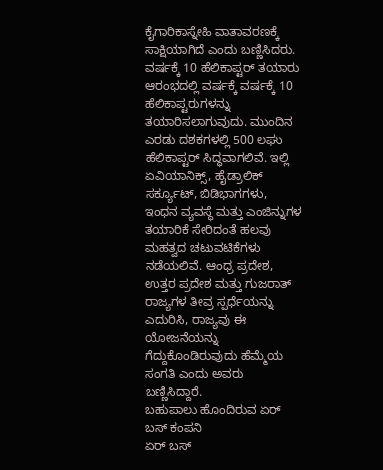ಕೈಗಾರಿಕಾಸ್ನೇಹಿ ವಾತಾವರಣಕ್ಕೆ ಸಾಕ್ಷಿಯಾಗಿದೆ ಎಂದು ಬಣ್ಣಿಸಿದರು.
ವರ್ಷಕ್ಕೆ 10 ಹೆಲಿಕಾಪ್ಟರ್ ತಯಾರು
ಆರಂಭದಲ್ಲಿ ವರ್ಷಕ್ಕೆ ವರ್ಷಕ್ಕೆ 10 ಹೆಲಿಕಾಪ್ಟರುಗಳನ್ನು ತಯಾರಿಸಲಾಗುವುದು. ಮುಂದಿನ ಎರಡು ದಶಕಗಳಲ್ಲಿ 500 ಲಘು ಹೆಲಿಕಾಪ್ಟರ್ ಸಿದ್ಧವಾಗಲಿವೆ. ಇಲ್ಲಿ ಏವಿಯಾನಿಕ್ಸ್, ಹೈಡ್ರಾಲಿಕ್ ಸರ್ಕ್ಯೂಟ್, ಬಿಡಿಭಾಗಗಳು, ಇಂಧನ ವ್ಯವಸ್ಥೆ ಮತ್ತು ಎಂಜಿನ್ನುಗಳ ತಯಾರಿಕೆ ಸೇರಿದಂತೆ ಹಲವು ಮಹತ್ವದ ಚಟುವಟಿಕೆಗಳು ನಡೆಯಲಿವೆ. ಆಂಧ್ರ ಪ್ರದೇಶ, ಉತ್ತರ ಪ್ರದೇಶ ಮತ್ತು ಗುಜರಾತ್ ರಾಜ್ಯಗಳ ತೀವ್ರ ಸ್ಪರ್ಧೆಯನ್ನು ಎದುರಿಸಿ, ರಾಜ್ಯವು ಈ ಯೋಜನೆಯನ್ನು ಗೆದ್ದುಕೊಂಡಿರುವುದು ಹೆಮ್ಮೆಯ ಸಂಗತಿ ಎಂದು ಅವರು ಬಣ್ಣಿಸಿದ್ದಾರೆ.
ಬಹುಪಾಲು ಹೊಂದಿರುವ ಏರ್ ಬಸ್ ಕಂಪನಿ
ಏರ್ ಬಸ್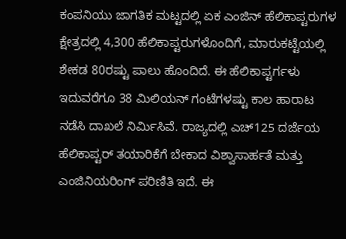ಕಂಪನಿಯು ಜಾಗತಿಕ ಮಟ್ಟದಲ್ಲಿ ಏಕ ಎಂಜಿನ್ ಹೆಲಿಕಾಪ್ಟರುಗಳ ಕ್ಷೇತ್ರದಲ್ಲಿ 4,300 ಹೆಲಿಕಾಪ್ಟರುಗಳೊಂದಿಗೆ, ಮಾರುಕಟ್ಟೆಯಲ್ಲಿ ಶೇಕಡ 80ರಷ್ಟು ಪಾಲು ಹೊಂದಿದೆ. ಈ ಹೆಲಿಕಾಪ್ಟರ್ಗಳು ಇದುವರೆಗೂ 38 ಮಿಲಿಯನ್ ಗಂಟೆಗಳಷ್ಟು ಕಾಲ ಹಾರಾಟ ನಡೆಸಿ ದಾಖಲೆ ನಿರ್ಮಿಸಿವೆ. ರಾಜ್ಯದಲ್ಲಿ ಎಚ್125 ದರ್ಜೆಯ ಹೆಲಿಕಾಪ್ಟರ್ ತಯಾರಿಕೆಗೆ ಬೇಕಾದ ವಿಶ್ವಾಸಾರ್ಹತೆ ಮತ್ತು ಎಂಜಿನಿಯರಿಂಗ್ ಪರಿಣಿತಿ ಇದೆ. ಈ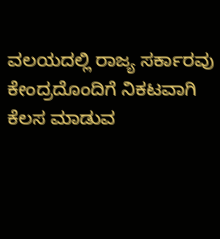ವಲಯದಲ್ಲಿ ರಾಜ್ಯ ಸರ್ಕಾರವು ಕೇಂದ್ರದೊಂದಿಗೆ ನಿಕಟವಾಗಿ ಕೆಲಸ ಮಾಡುವ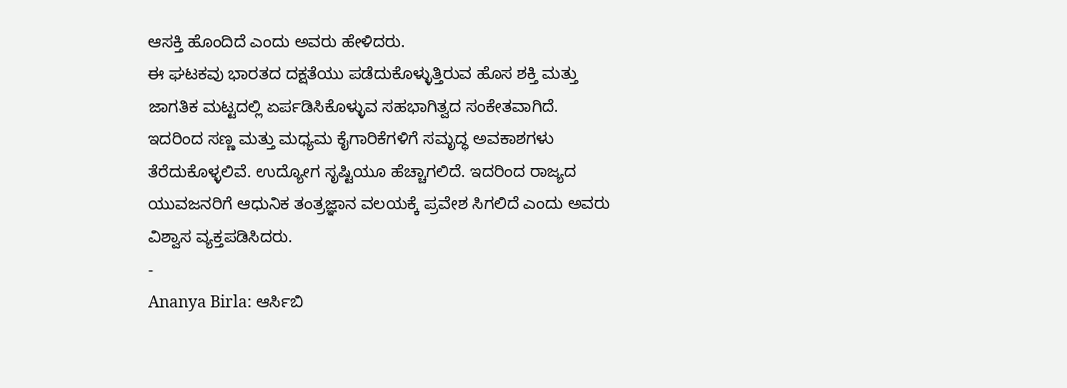ಆಸಕ್ತಿ ಹೊಂದಿದೆ ಎಂದು ಅವರು ಹೇಳಿದರು.
ಈ ಘಟಕವು ಭಾರತದ ದಕ್ಷತೆಯು ಪಡೆದುಕೊಳ್ಳುತ್ತಿರುವ ಹೊಸ ಶಕ್ತಿ ಮತ್ತು ಜಾಗತಿಕ ಮಟ್ಟದಲ್ಲಿ ಏರ್ಪಡಿಸಿಕೊಳ್ಳುವ ಸಹಭಾಗಿತ್ವದ ಸಂಕೇತವಾಗಿದೆ. ಇದರಿಂದ ಸಣ್ಣ ಮತ್ತು ಮಧ್ಯಮ ಕೈಗಾರಿಕೆಗಳಿಗೆ ಸಮೃದ್ಧ ಅವಕಾಶಗಳು ತೆರೆದುಕೊಳ್ಳಲಿವೆ. ಉದ್ಯೋಗ ಸೃಷ್ಟಿಯೂ ಹೆಚ್ಚಾಗಲಿದೆ. ಇದರಿಂದ ರಾಜ್ಯದ ಯುವಜನರಿಗೆ ಆಧುನಿಕ ತಂತ್ರಜ್ಞಾನ ವಲಯಕ್ಕೆ ಪ್ರವೇಶ ಸಿಗಲಿದೆ ಎಂದು ಅವರು ವಿಶ್ವಾಸ ವ್ಯಕ್ತಪಡಿಸಿದರು.
-
Ananya Birla: ಆರ್ಸಿಬಿ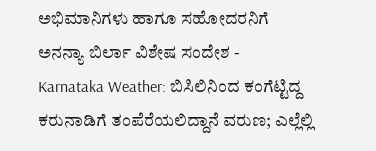ಅಭಿಮಾನಿಗಳು ಹಾಗೂ ಸಹೋದರನಿಗೆ ಅನನ್ಯಾ ಬಿರ್ಲಾ ವಿಶೇಷ ಸಂದೇಶ -
Karnataka Weather: ಬಿಸಿಲಿನಿಂದ ಕಂಗೆಟ್ಟಿದ್ದ ಕರುನಾಡಿಗೆ ತಂಪೆರೆಯಲಿದ್ದಾನೆ ವರುಣ; ಎಲ್ಲೆಲ್ಲಿ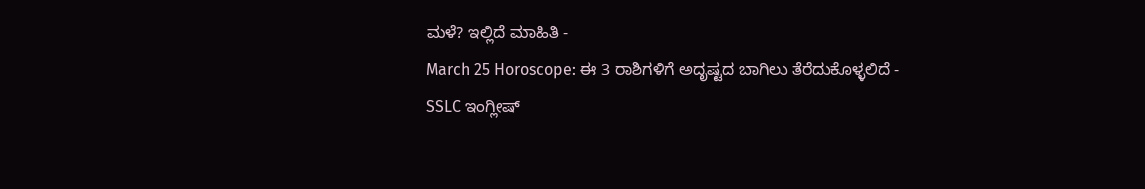ಮಳೆ? ಇಲ್ಲಿದೆ ಮಾಹಿತಿ -
March 25 Horoscope: ಈ 3 ರಾಶಿಗಳಿಗೆ ಅದೃಷ್ಟದ ಬಾಗಿಲು ತೆರೆದುಕೊಳ್ಳಲಿದೆ -
SSLC ಇಂಗ್ಲೀಷ್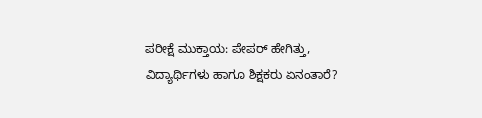ಪರೀಕ್ಷೆ ಮುಕ್ತಾಯ: ಪೇಪರ್ ಹೇಗಿತ್ತು, ವಿದ್ಯಾರ್ಥಿಗಳು ಹಾಗೂ ಶಿಕ್ಷಕರು ಏನಂತಾರೆ?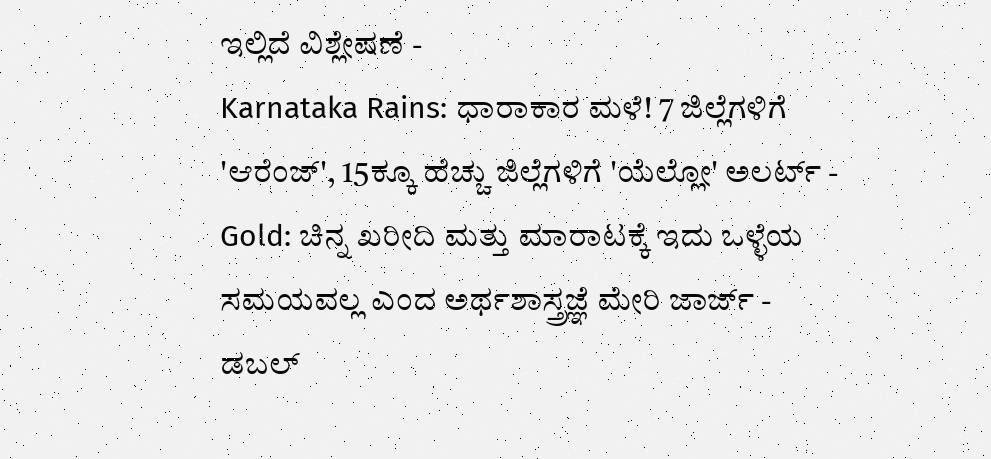ಇಲ್ಲಿದೆ ವಿಶ್ಲೇಷಣೆ -
Karnataka Rains: ಧಾರಾಕಾರ ಮಳೆ! 7 ಜಿಲ್ಲೆಗಳಿಗೆ 'ಆರೆಂಜ್', 15ಕ್ಕೂ ಹೆಚ್ಚು ಜಿಲ್ಲೆಗಳಿಗೆ 'ಯೆಲ್ಲೋ' ಅಲರ್ಟ್ -
Gold: ಚಿನ್ನ ಖರೀದಿ ಮತ್ತು ಮಾರಾಟಕ್ಕೆ ಇದು ಒಳ್ಳೆಯ ಸಮಯವಲ್ಲ ಎಂದ ಅರ್ಥಶಾಸ್ತ್ರಜ್ಞೆ ಮೇರಿ ಜಾರ್ಜ್ -
ಡಬಲ್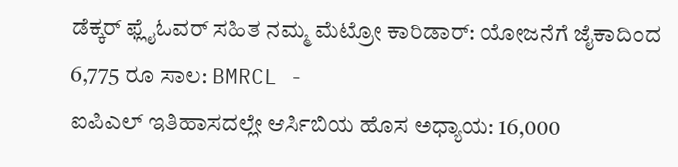ಡೆಕ್ಕರ್ ಫ್ಲೈಓವರ್ ಸಹಿತ ನಮ್ಮ ಮೆಟ್ರೋ ಕಾರಿಡಾರ್: ಯೋಜನೆಗೆ ಜೈಕಾದಿಂದ 6,775 ರೂ ಸಾಲ: BMRCL -
ಐಪಿಎಲ್ ಇತಿಹಾಸದಲ್ಲೇ ಆರ್ಸಿಬಿಯ ಹೊಸ ಅಧ್ಯಾಯ: 16,000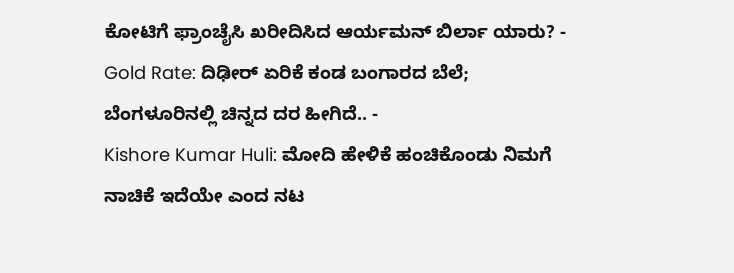ಕೋಟಿಗೆ ಫ್ರಾಂಚೈಸಿ ಖರೀದಿಸಿದ ಆರ್ಯಮನ್ ಬಿರ್ಲಾ ಯಾರು? -
Gold Rate: ದಿಢೀರ್ ಏರಿಕೆ ಕಂಡ ಬಂಗಾರದ ಬೆಲೆ; ಬೆಂಗಳೂರಿನಲ್ಲಿ ಚಿನ್ನದ ದರ ಹೀಗಿದೆ.. -
Kishore Kumar Huli: ಮೋದಿ ಹೇಳಿಕೆ ಹಂಚಿಕೊಂಡು ನಿಮಗೆ ನಾಚಿಕೆ ಇದೆಯೇ ಎಂದ ನಟ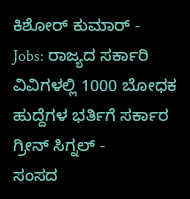ಕಿಶೋರ್ ಕುಮಾರ್ -
Jobs: ರಾಜ್ಯದ ಸರ್ಕಾರಿ ವಿವಿಗಳಲ್ಲಿ 1000 ಬೋಧಕ ಹುದ್ದೆಗಳ ಭರ್ತಿಗೆ ಸರ್ಕಾರ ಗ್ರೀನ್ ಸಿಗ್ನಲ್ -
ಸಂಸದ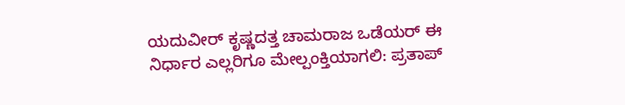ಯದುವೀರ್ ಕೃಷ್ಣದತ್ತ ಚಾಮರಾಜ ಒಡೆಯರ್ ಈ ನಿರ್ಧಾರ ಎಲ್ಲರಿಗೂ ಮೇಲ್ಪಂಕ್ತಿಯಾಗಲಿ: ಪ್ರತಾಪ್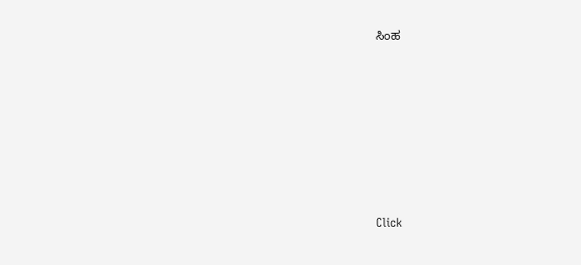ಸಿಂಹ












Click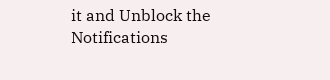it and Unblock the Notifications